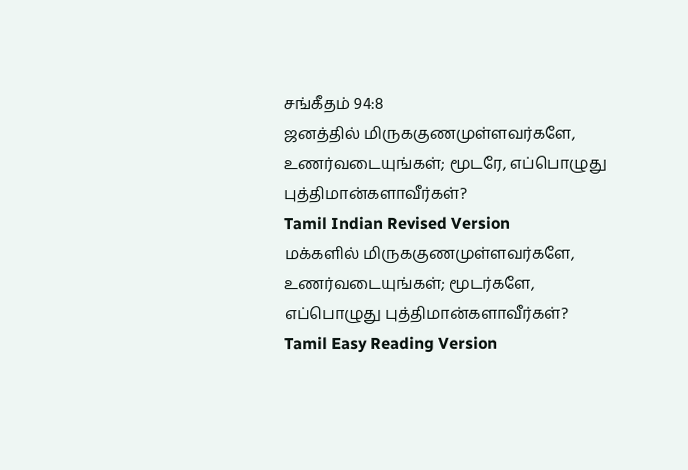சங்கீதம் 94:8
ஜனத்தில் மிருககுணமுள்ளவர்களே, உணர்வடையுங்கள்; மூடரே, எப்பொழுது புத்திமான்களாவீர்கள்?
Tamil Indian Revised Version
மக்களில் மிருககுணமுள்ளவர்களே, உணர்வடையுங்கள்; மூடர்களே, எப்பொழுது புத்திமான்களாவீர்கள்?
Tamil Easy Reading Version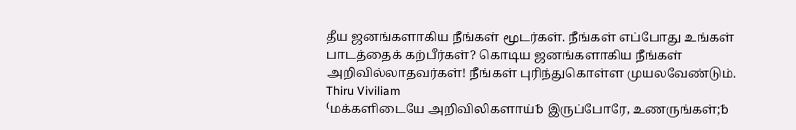தீய ஜனங்களாகிய நீங்கள் மூடர்கள். நீங்கள் எப்போது உங்கள் பாடத்தைக் கற்பீர்கள்? கொடிய ஜனங்களாகிய நீங்கள் அறிவில்லாதவர்கள்! நீங்கள் புரிந்துகொள்ள முயலவேண்டும்.
Thiru Viviliam
⁽மக்களிடையே அறிவிலிகளாய்␢ இருப்போரே, உணருங்கள்;␢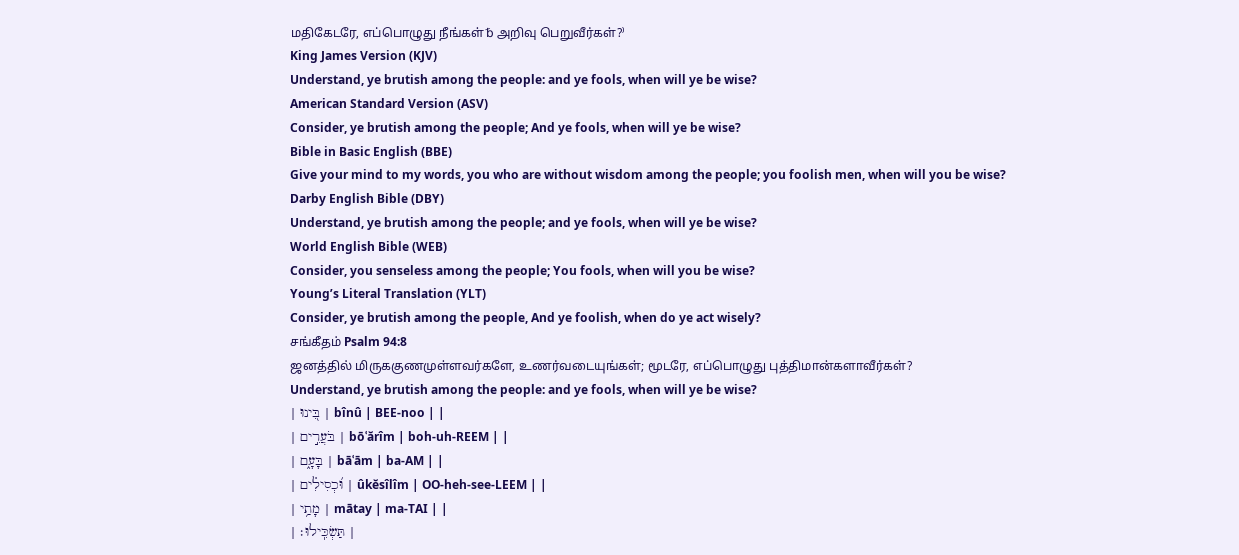மதிகேடரே, எப்பொழுது நீங்கள்␢ அறிவு பெறுவீர்கள்?⁾
King James Version (KJV)
Understand, ye brutish among the people: and ye fools, when will ye be wise?
American Standard Version (ASV)
Consider, ye brutish among the people; And ye fools, when will ye be wise?
Bible in Basic English (BBE)
Give your mind to my words, you who are without wisdom among the people; you foolish men, when will you be wise?
Darby English Bible (DBY)
Understand, ye brutish among the people; and ye fools, when will ye be wise?
World English Bible (WEB)
Consider, you senseless among the people; You fools, when will you be wise?
Young’s Literal Translation (YLT)
Consider, ye brutish among the people, And ye foolish, when do ye act wisely?
சங்கீதம் Psalm 94:8
ஜனத்தில் மிருககுணமுள்ளவர்களே, உணர்வடையுங்கள்; மூடரே, எப்பொழுது புத்திமான்களாவீர்கள்?
Understand, ye brutish among the people: and ye fools, when will ye be wise?
| בִּ֭ינוּ | bînû | BEE-noo | |
| בֹּעֲרִ֣ים | bōʿărîm | boh-uh-REEM | |
| בָּעָ֑ם | bāʿām | ba-AM | |
| וּ֝כְסִילִ֗ים | ûkĕsîlîm | OO-heh-see-LEEM | |
| מָתַ֥י | mātay | ma-TAI | |
| תַּשְׂכִּֽילוּ׃ |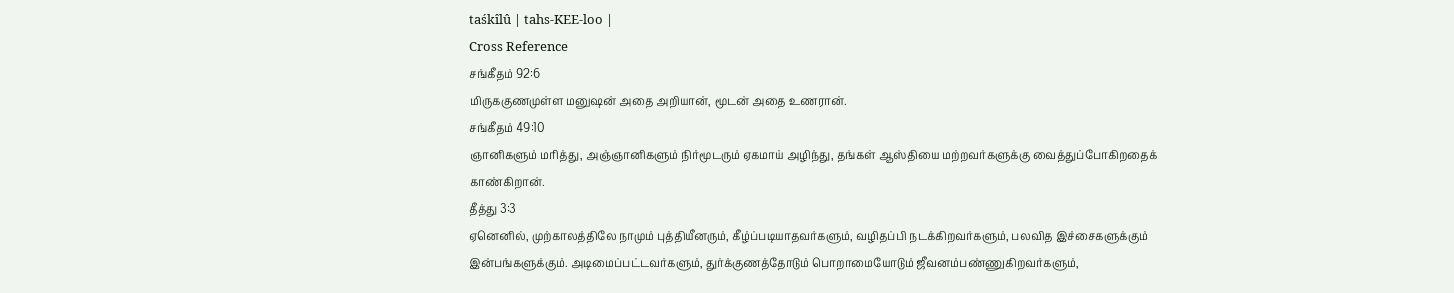taśkîlû | tahs-KEE-loo |
Cross Reference
சங்கீதம் 92:6
மிருககுணமுள்ள மனுஷன் அதை அறியான், மூடன் அதை உணரான்.
சங்கீதம் 49:10
ஞானிகளும் மரித்து, அஞ்ஞானிகளும் நிர்மூடரும் ஏகமாய் அழிந்து, தங்கள் ஆஸ்தியை மற்றவர்களுக்கு வைத்துப்போகிறதைக் காண்கிறான்.
தீத்து 3:3
ஏனெனில், முற்காலத்திலே நாமும் புத்தியீனரும், கீழ்ப்படியாதவர்களும், வழிதப்பி நடக்கிறவர்களும், பலவித இச்சைகளுக்கும் இன்பங்களுக்கும். அடிமைப்பட்டவர்களும், துர்க்குணத்தோடும் பொறாமையோடும் ஜீவனம்பண்ணுகிறவர்களும்,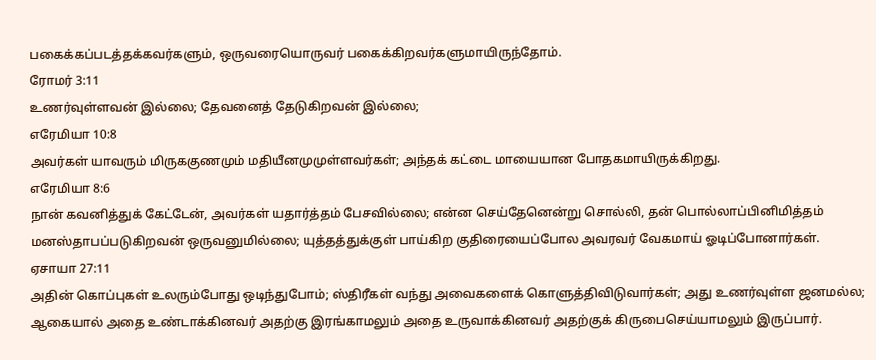பகைக்கப்படத்தக்கவர்களும், ஒருவரையொருவர் பகைக்கிறவர்களுமாயிருந்தோம்.
ரோமர் 3:11
உணர்வுள்ளவன் இல்லை; தேவனைத் தேடுகிறவன் இல்லை;
எரேமியா 10:8
அவர்கள் யாவரும் மிருககுணமும் மதியீனமுமுள்ளவர்கள்; அந்தக் கட்டை மாயையான போதகமாயிருக்கிறது.
எரேமியா 8:6
நான் கவனித்துக் கேட்டேன், அவர்கள் யதார்த்தம் பேசவில்லை; என்ன செய்தேனென்று சொல்லி, தன் பொல்லாப்பினிமித்தம் மனஸ்தாபப்படுகிறவன் ஒருவனுமில்லை; யுத்தத்துக்குள் பாய்கிற குதிரையைப்போல அவரவர் வேகமாய் ஓடிப்போனார்கள்.
ஏசாயா 27:11
அதின் கொப்புகள் உலரும்போது ஒடிந்துபோம்; ஸ்திரீகள் வந்து அவைகளைக் கொளுத்திவிடுவார்கள்; அது உணர்வுள்ள ஜனமல்ல; ஆகையால் அதை உண்டாக்கினவர் அதற்கு இரங்காமலும் அதை உருவாக்கினவர் அதற்குக் கிருபைசெய்யாமலும் இருப்பார்.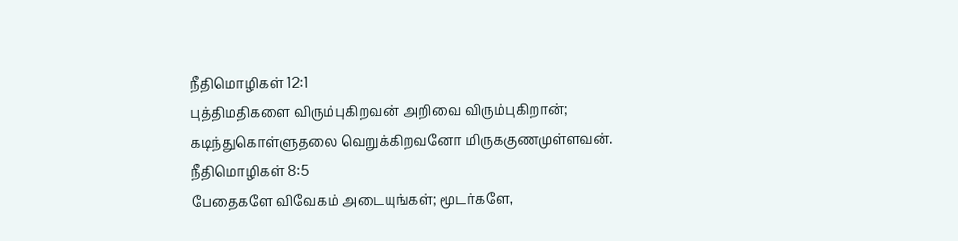நீதிமொழிகள் 12:1
புத்திமதிகளை விரும்புகிறவன் அறிவை விரும்புகிறான்; கடிந்துகொள்ளுதலை வெறுக்கிறவனோ மிருககுணமுள்ளவன்.
நீதிமொழிகள் 8:5
பேதைகளே விவேகம் அடையுங்கள்; மூடர்களே,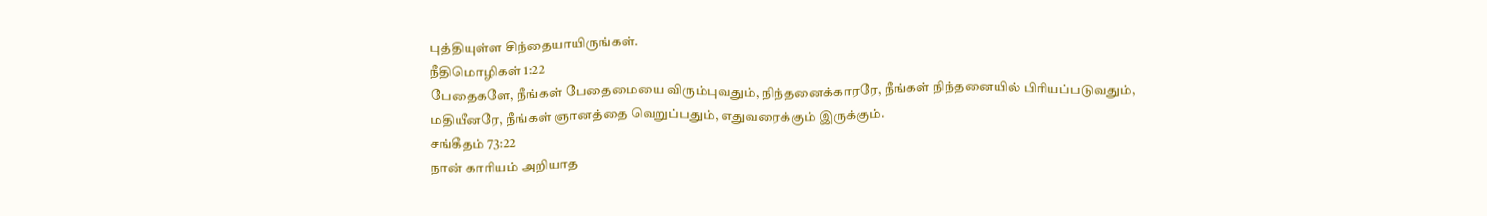புத்தியுள்ள சிந்தையாயிருங்கள்.
நீதிமொழிகள் 1:22
பேதைகளே, நீங்கள் பேதைமையை விரும்புவதும், நிந்தனைக்காரரே, நீங்கள் நிந்தனையில் பிரியப்படுவதும், மதியீனரே, நீங்கள் ஞானத்தை வெறுப்பதும், எதுவரைக்கும் இருக்கும்.
சங்கீதம் 73:22
நான் காரியம் அறியாத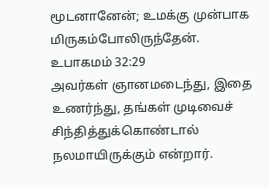மூடனானேன்; உமக்கு முன்பாக மிருகம்போலிருந்தேன்.
உபாகமம் 32:29
அவர்கள் ஞானமடைந்து, இதை உணர்ந்து, தங்கள் முடிவைச் சிந்தித்துக்கொண்டால் நலமாயிருக்கும் என்றார்.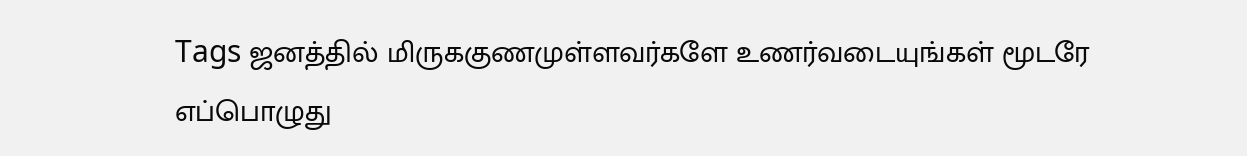Tags ஜனத்தில் மிருககுணமுள்ளவர்களே உணர்வடையுங்கள் மூடரே எப்பொழுது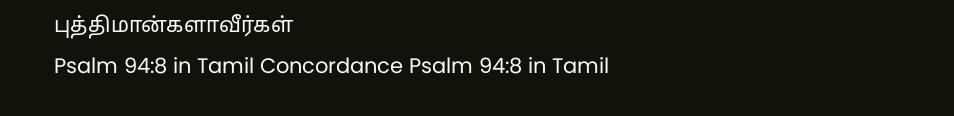புத்திமான்களாவீர்கள்
Psalm 94:8 in Tamil Concordance Psalm 94:8 in Tamil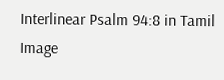Interlinear Psalm 94:8 in Tamil Image